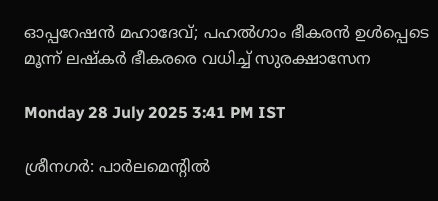ഓപ്പറേഷൻ മഹാദേവ്; പഹൽഗാം ഭീകരൻ ഉൾപ്പെടെ മൂന്ന് ലഷ്‌കർ ഭീകരരെ വധിച്ച് സുരക്ഷാസേന

Monday 28 July 2025 3:41 PM IST

ശ്രീനഗർ: പാർലമെന്റിൽ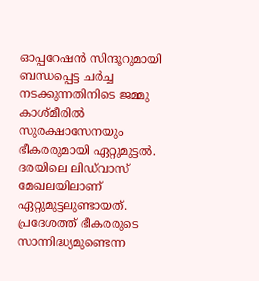ഓപ്പറേഷൻ സിന്ദൂറുമായി ബന്ധപ്പെട്ട ചർച്ച നടക്കുന്നതിനിടെ ജമ്മു കാശ്‌മീരിൽ സുരക്ഷാസേനയും ഭീകരരുമായി ഏറ്റുമുട്ടൽ. ദരയിലെ ലിഡ്‌വാസ് മേഖലയിലാണ് ഏറ്റുമുട്ടലുണ്ടായത്. പ്രദേശത്ത് ഭീകരരുടെ സാന്നിദ്ധ്യമുണ്ടെന്ന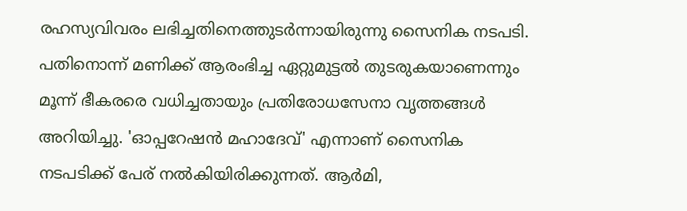രഹസ്യവിവരം ലഭിച്ചതിനെത്തുടർന്നായിരുന്നു സൈനിക നടപടി. പതിനൊന്ന് മണിക്ക് ആരംഭിച്ച ഏറ്റുമുട്ടൽ തുടരുകയാണെന്നും മൂന്ന് ഭീകരരെ വധിച്ചതായും പ്രതിരോധസേനാ വൃത്തങ്ങൾ അറിയിച്ചു. 'ഓപ്പറേഷൻ മഹാദേവ്' എന്നാണ് സൈനിക നടപടിക്ക് പേര് നൽകിയിരിക്കുന്നത്. ആർമി,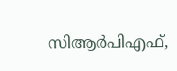സിആർപിഎഫ്,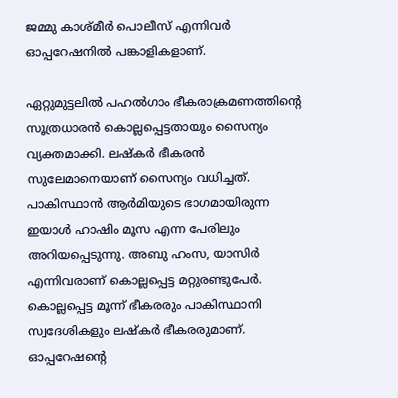ജമ്മു കാശ്‌മീർ പൊലീസ് എന്നിവർ ഓപ്പറേഷനിൽ പങ്കാളികളാണ്.

ഏറ്റുമുട്ടലിൽ പഹൽഗാം ഭീകരാക്രമണത്തിന്റെ സൂത്രധാരൻ കൊല്ലപ്പെട്ടതായും സൈന്യം വ്യക്തമാക്കി. ലഷ്‌കർ ഭീകരൻ സുലേമാനെയാണ് സൈന്യം വധിച്ചത്. പാകിസ്ഥാൻ ആ‌ർമിയുടെ ഭാഗമായിരുന്ന ഇയാൾ ഹാഷിം മൂസ എന്ന പേരിലും അറിയപ്പെടുന്നു. അബു ഹംസ, യാസിർ എന്നിവരാണ് കൊല്ലപ്പെട്ട മറ്റുരണ്ടുപേർ. കൊല്ലപ്പെട്ട മൂന്ന് ഭീകരരും പാകിസ്ഥാനി സ്വദേശികളും ലഷ്‌കർ ഭീകരരുമാണ്. ഓപ്പറേഷന്റെ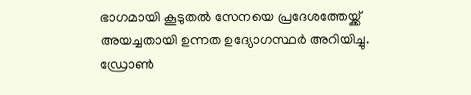ഭാഗമായി കൂടുതൽ സേനയെ പ്രദേശത്തേയ്ക്ക് അയച്ചതായി ഉന്നത ഉദ്യോഗസ്ഥർ അറിയിച്ചു. ഡ്രോൺ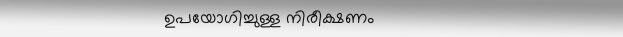ഉപയോഗിച്ചുള്ള നിരീക്ഷണം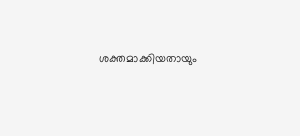ശക്തമാക്കിയതായും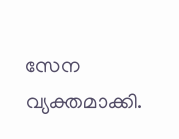സേന വ്യക്തമാക്കി.